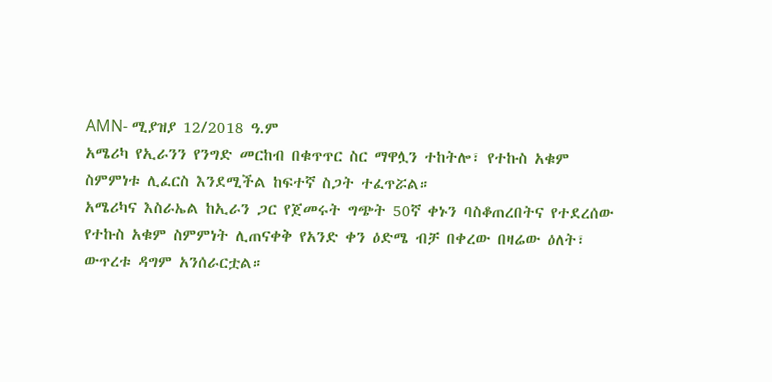AMN- ሚያዝያ 12/2018 ዓ.ም
አሜሪካ የኢራንን የንግድ መርከብ በቁጥጥር ስር ማዋሏን ተከትሎ፣ የተኩስ አቁም ስምምነቱ ሊፈርስ እንደሚችል ከፍተኛ ስጋት ተፈጥሯል።
አሜሪካና እስራኤል ከኢራን ጋር የጀመሩት ግጭት 50ኛ ቀኑን ባስቆጠረበትና የተደረሰው የተኩስ አቁም ስምምነት ሊጠናቀቅ የአንድ ቀን ዕድሜ ብቻ በቀረው በዛሬው ዕለት፣ ውጥረቱ ዳግም አንሰራርቷል።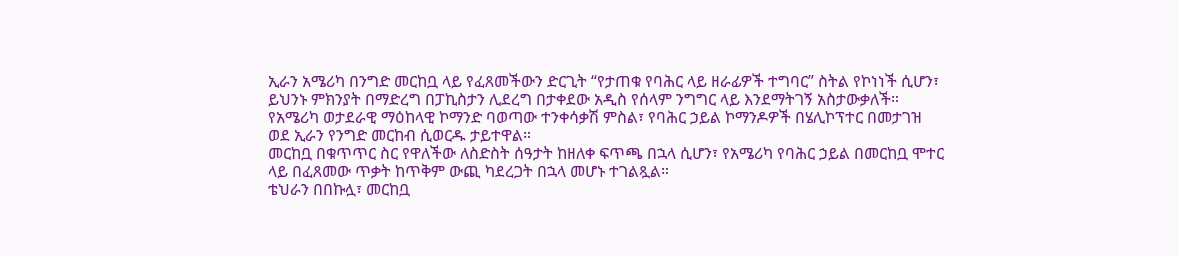ኢራን አሜሪካ በንግድ መርከቧ ላይ የፈጸመችውን ድርጊት “የታጠቁ የባሕር ላይ ዘራፊዎች ተግባር” ስትል የኮነነች ሲሆን፣ ይህንኑ ምክንያት በማድረግ በፓኪስታን ሊደረግ በታቀደው አዲስ የሰላም ንግግር ላይ እንደማትገኝ አስታውቃለች።
የአሜሪካ ወታደራዊ ማዕከላዊ ኮማንድ ባወጣው ተንቀሳቃሽ ምስል፣ የባሕር ኃይል ኮማንዶዎች በሄሊኮፕተር በመታገዝ ወደ ኢራን የንግድ መርከብ ሲወርዱ ታይተዋል።
መርከቧ በቁጥጥር ስር የዋለችው ለስድስት ሰዓታት ከዘለቀ ፍጥጫ በኋላ ሲሆን፣ የአሜሪካ የባሕር ኃይል በመርከቧ ሞተር ላይ በፈጸመው ጥቃት ከጥቅም ውጪ ካደረጋት በኋላ መሆኑ ተገልጿል።
ቴህራን በበኩሏ፣ መርከቧ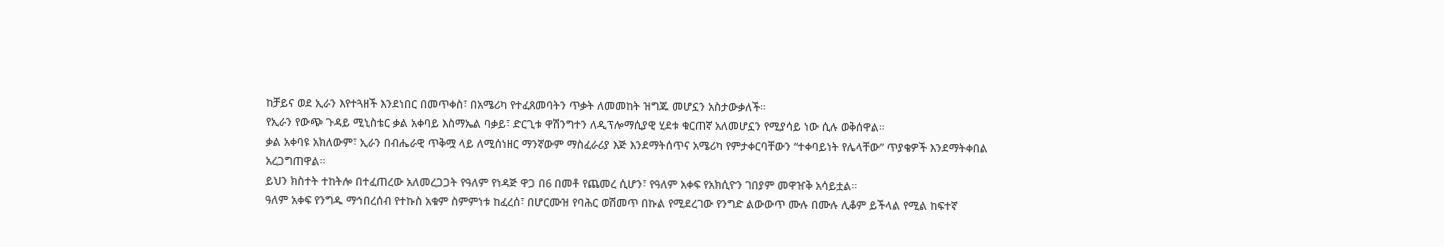ከቻይና ወደ ኢራን እየተጓዘች እንደነበር በመጥቀስ፣ በአሜሪካ የተፈጸመባትን ጥቃት ለመመከት ዝግጁ መሆኗን አስታውቃለች።
የኢራን የውጭ ጉዳይ ሚኒስቴር ቃል አቀባይ እስማኤል ባቃይ፣ ድርጊቱ ዋሽንግተን ለዲፕሎማሲያዊ ሂደቱ ቁርጠኛ አለመሆኗን የሚያሳይ ነው ሲሉ ወቅሰዋል።
ቃል አቀባዩ አክለውም፣ ኢራን በብሔራዊ ጥቅሟ ላይ ለሚሰነዘር ማንኛውም ማስፈራሪያ እጅ እንደማትሰጥና አሜሪካ የምታቀርባቸውን “ተቀባይነት የሌላቸው” ጥያቄዎች እንደማትቀበል አረጋግጠዋል።
ይህን ክስተት ተከትሎ በተፈጠረው አለመረጋጋት የዓለም የነዳጅ ዋጋ በ6 በመቶ የጨመረ ሲሆን፣ የዓለም አቀፍ የአክሲዮን ገበያም መዋዠቅ አሳይቷል።
ዓለም አቀፍ የንግዱ ማኅበረሰብ የተኩስ አቁም ስምምነቱ ከፈረሰ፣ በሆርሙዝ የባሕር ወሽመጥ በኩል የሚደረገው የንግድ ልውውጥ ሙሉ በሙሉ ሊቆም ይችላል የሚል ከፍተኛ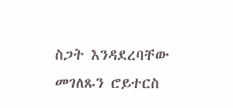ስጋት እንዳደረባቸው መገለጹን ሮይተርስ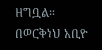ዘግቧል።
በወርቅነህ አቢዮ